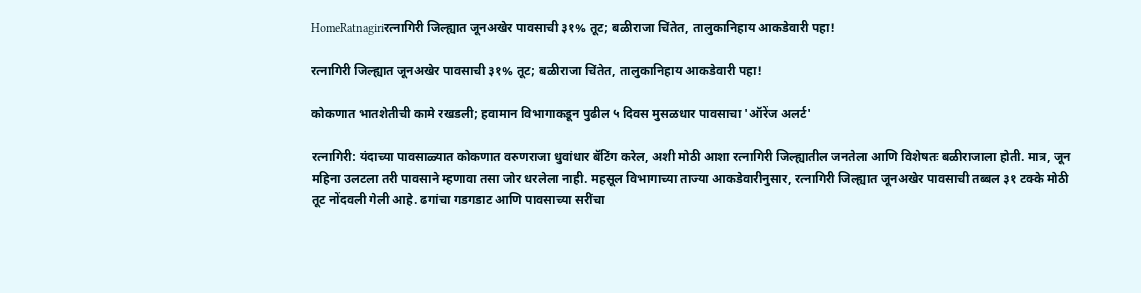HomeRatnagiriरत्नागिरी जिल्ह्यात जूनअखेर पावसाची ३१% तूट; बळीराजा चिंतेत, तालुकानिहाय आकडेवारी पहा!

रत्नागिरी जिल्ह्यात जूनअखेर पावसाची ३१% तूट; बळीराजा चिंतेत, तालुकानिहाय आकडेवारी पहा!

कोकणात भातशेतीची कामे रखडली; हवामान विभागाकडून पुढील ५ दिवस मुसळधार पावसाचा 'ऑरेंज अलर्ट'

रत्नागिरी: यंदाच्या पावसाळ्यात कोकणात वरुणराजा धुवांधार बॅटिंग करेल, अशी मोठी आशा रत्नागिरी जिल्ह्यातील जनतेला आणि विशेषतः बळीराजाला होती. मात्र, जून महिना उलटला तरी पावसाने म्हणावा तसा जोर धरलेला नाही. महसूल विभागाच्या ताज्या आकडेवारीनुसार, रत्नागिरी जिल्ह्यात जूनअखेर पावसाची तब्बल ३१ टक्के मोठी तूट नोंदवली गेली आहे. ढगांचा गडगडाट आणि पावसाच्या सरींचा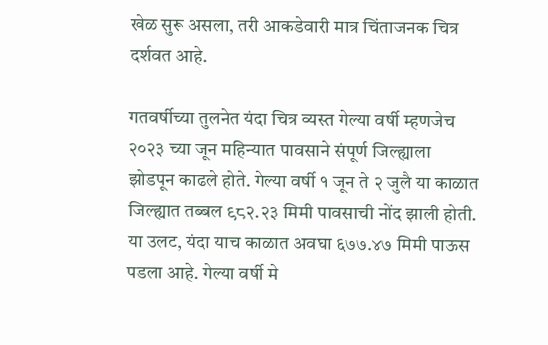खेळ सुरू असला, तरी आकडेवारी मात्र चिंताजनक चित्र दर्शवत आहे.

गतवर्षीच्या तुलनेत यंदा चित्र व्यस्त गेल्या वर्षी म्हणजेच २०२३ च्या जून महिन्यात पावसाने संपूर्ण जिल्ह्याला झोडपून काढले होते. गेल्या वर्षी १ जून ते २ जुलै या काळात जिल्ह्यात तब्बल ९८२.२३ मिमी पावसाची नोंद झाली होती. या उलट, यंदा याच काळात अवघा ६७७.४७ मिमी पाऊस पडला आहे. गेल्या वर्षी मे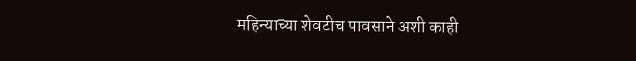महिन्याच्या शेवटीच पावसाने अशी काही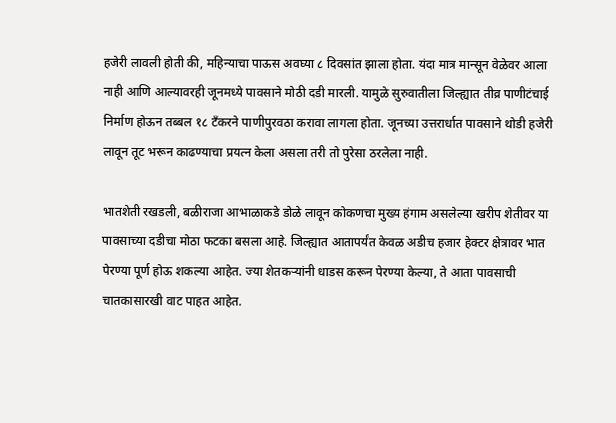हजेरी लावली होती की, महिन्याचा पाऊस अवघ्या ८ दिवसांत झाला होता. यंदा मात्र मान्सून वेळेवर आला नाही आणि आल्यावरही जूनमध्ये पावसाने मोठी दडी मारली. यामुळे सुरुवातीला जिल्ह्यात तीव्र पाणीटंचाई निर्माण होऊन तब्बल १८ टँकरने पाणीपुरवठा करावा लागला होता. जूनच्या उत्तरार्धात पावसाने थोडी हजेरी लावून तूट भरून काढण्याचा प्रयत्न केला असला तरी तो पुरेसा ठरलेला नाही.

भातशेती रखडली, बळीराजा आभाळाकडे डोळे लावून कोकणचा मुख्य हंगाम असलेल्या खरीप शेतीवर या पावसाच्या दडीचा मोठा फटका बसला आहे. जिल्ह्यात आतापर्यंत केवळ अडीच हजार हेक्टर क्षेत्रावर भात पेरण्या पूर्ण होऊ शकल्या आहेत. ज्या शेतकऱ्यांनी धाडस करून पेरण्या केल्या, ते आता पावसाची चातकासारखी वाट पाहत आहेत.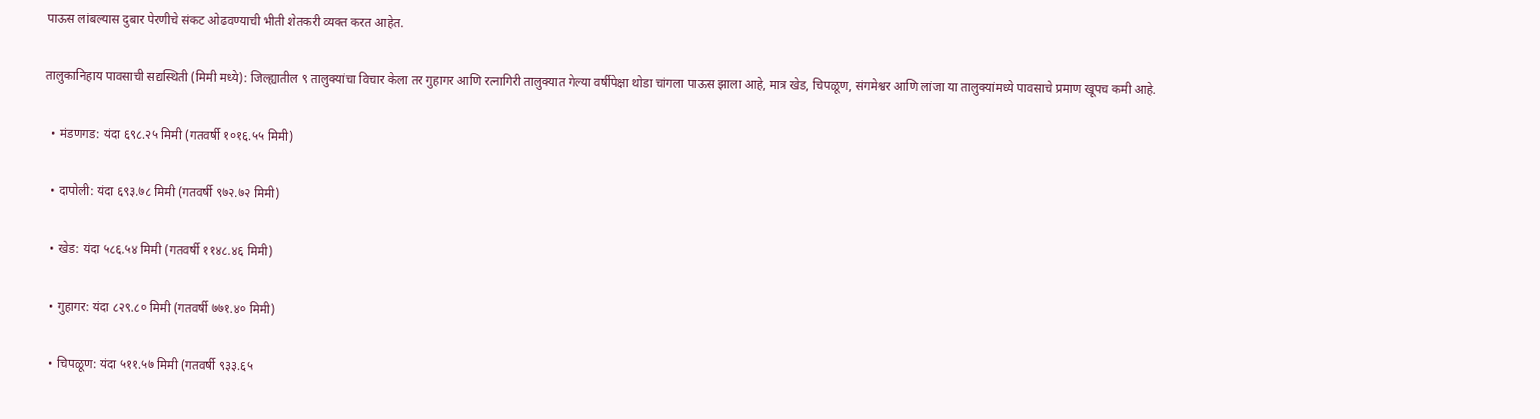पाऊस लांबल्यास दुबार पेरणीचे संकट ओढवण्याची भीती शेतकरी व्यक्त करत आहेत.

तालुकानिहाय पावसाची सद्यस्थिती (मिमी मध्ये): जिल्ह्यातील ९ तालुक्यांचा विचार केला तर गुहागर आणि रत्नागिरी तालुक्यात गेल्या वर्षीपेक्षा थोडा चांगला पाऊस झाला आहे, मात्र खेड, चिपळूण, संगमेश्वर आणि लांजा या तालुक्यांमध्ये पावसाचे प्रमाण खूपच कमी आहे.

  • मंडणगड: यंदा ६९८.२५ मिमी (गतवर्षी १०१६.५५ मिमी)

  • दापोली: यंदा ६९३.७८ मिमी (गतवर्षी ९७२.७२ मिमी)

  • खेड: यंदा ५८६.५४ मिमी (गतवर्षी ११४८.४६ मिमी)

  • गुहागर: यंदा ८२९.८० मिमी (गतवर्षी ७७१.४० मिमी)

  • चिपळूण: यंदा ५११.५७ मिमी (गतवर्षी ९३३.६५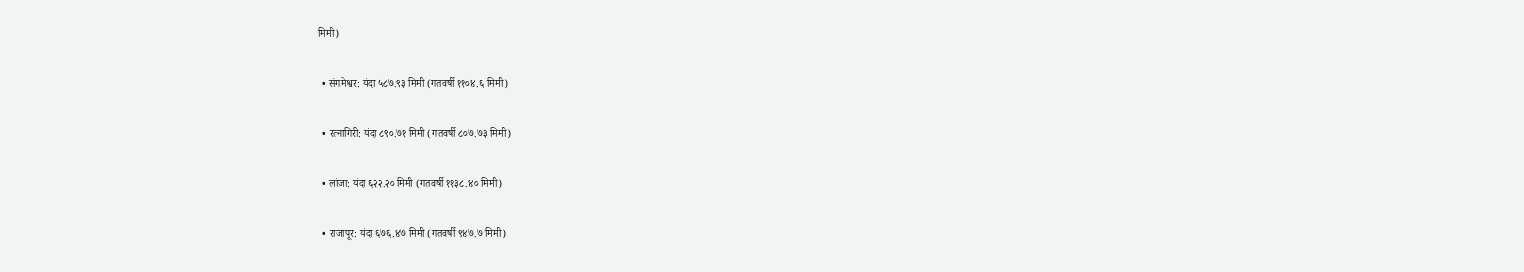मिमी)

  • संगमेश्वर: यंदा ५८७.९३ मिमी (गतवर्षी ११०४.६ मिमी)

  • रत्नागिरी: यंदा ८९०.७१ मिमी (गतवर्षी ८०७.७३ मिमी)

  • लांजा: यंदा ६२२.२० मिमी (गतवर्षी ११३८.४० मिमी)

  • राजापूर: यंदा ६७६.४७ मिमी (गतवर्षी ९४७.७ मिमी)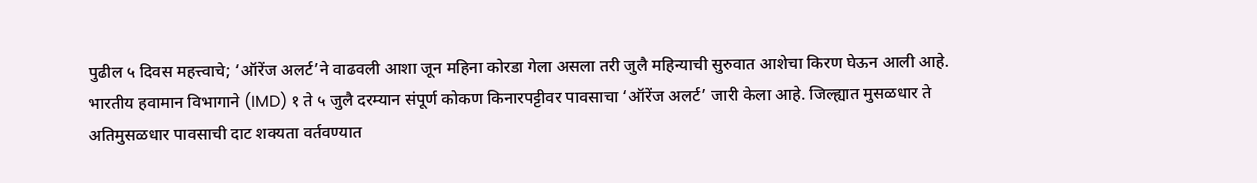पुढील ५ दिवस महत्त्वाचे; ‘ऑरेंज अलर्ट’ने वाढवली आशा जून महिना कोरडा गेला असला तरी जुलै महिन्याची सुरुवात आशेचा किरण घेऊन आली आहे. भारतीय हवामान विभागाने (IMD) १ ते ५ जुलै दरम्यान संपूर्ण कोकण किनारपट्टीवर पावसाचा ‘ऑरेंज अलर्ट’ जारी केला आहे. जिल्ह्यात मुसळधार ते अतिमुसळधार पावसाची दाट शक्यता वर्तवण्यात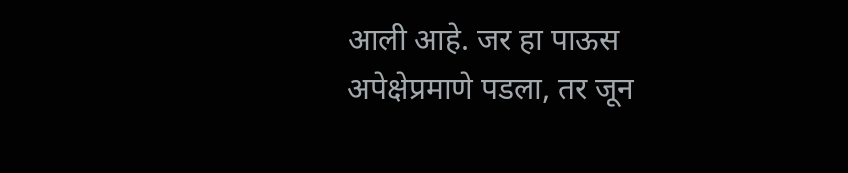आली आहे. जर हा पाऊस अपेक्षेप्रमाणे पडला, तर जून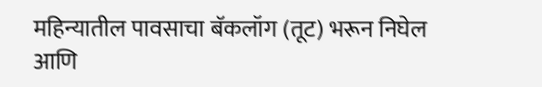महिन्यातील पावसाचा बॅकलॉग (तूट) भरून निघेल आणि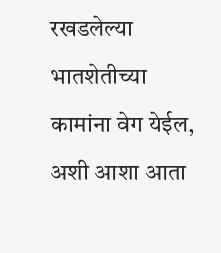रखडलेल्या भातशेतीच्या कामांना वेग येईल, अशी आशा आता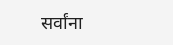सर्वांना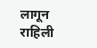लागून राहिली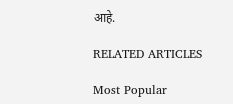आहे.

RELATED ARTICLES

Most Popular